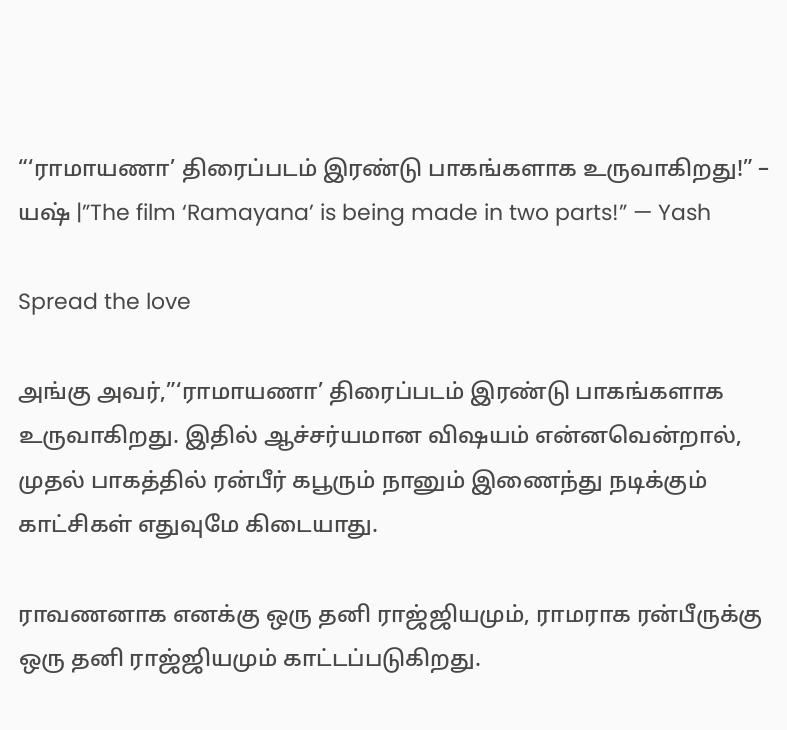“‘ராமாயணா’ திரைப்படம் இரண்டு பாகங்களாக உருவாகிறது!” – யஷ் |”The film ‘Ramayana’ is being made in two parts!” — Yash

Spread the love

அங்கு அவர்,”‘ராமாயணா’ திரைப்படம் இரண்டு பாகங்களாக உருவாகிறது. இதில் ஆச்சர்யமான விஷயம் என்னவென்றால், முதல் பாகத்தில் ரன்பீர் கபூரும் நானும் இணைந்து நடிக்கும் காட்சிகள் எதுவுமே கிடையாது.

ராவணனாக எனக்கு ஒரு தனி ராஜ்ஜியமும், ராமராக ரன்பீருக்கு ஒரு தனி ராஜ்ஜியமும் காட்டப்படுகிறது.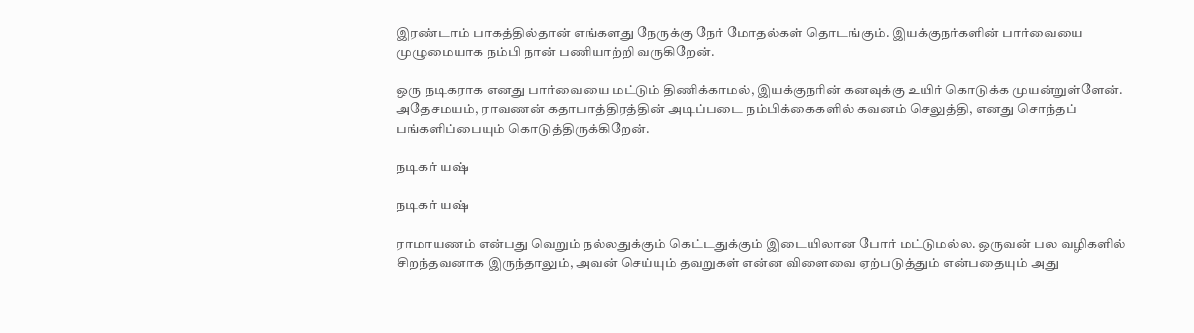இரண்டாம் பாகத்தில்தான் எங்களது நேருக்கு நேர் மோதல்கள் தொடங்கும். இயக்குநர்களின் பார்வையை முழுமையாக நம்பி நான் பணியாற்றி வருகிறேன்.

ஒரு நடிகராக எனது பார்வையை மட்டும் திணிக்காமல், இயக்குநரின் கனவுக்கு உயிர் கொடுக்க முயன்றுள்ளேன். அதேசமயம், ராவணன் கதாபாத்திரத்தின் அடிப்படை நம்பிக்கைகளில் கவனம் செலுத்தி, எனது சொந்தப் பங்களிப்பையும் கொடுத்திருக்கிறேன்.

நடிகர் யஷ்

நடிகர் யஷ்

ராமாயணம் என்பது வெறும் நல்லதுக்கும் கெட்டதுக்கும் இடையிலான போர் மட்டுமல்ல. ஒருவன் பல வழிகளில் சிறந்தவனாக இருந்தாலும், அவன் செய்யும் தவறுகள் என்ன விளைவை ஏற்படுத்தும் என்பதையும் அது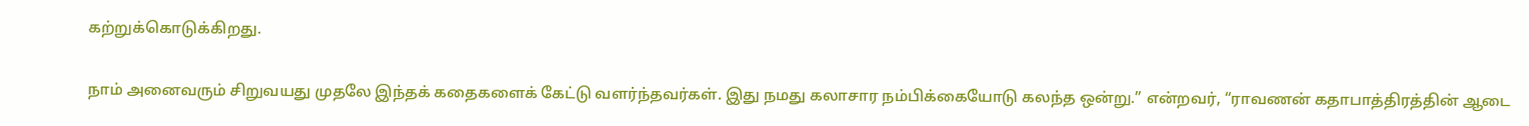கற்றுக்கொடுக்கிறது.

நாம் அனைவரும் சிறுவயது முதலே இந்தக் கதைகளைக் கேட்டு வளர்ந்தவர்கள். இது நமது கலாசார நம்பிக்கையோடு கலந்த ஒன்று.” என்றவர், “ராவணன் கதாபாத்திரத்தின் ஆடை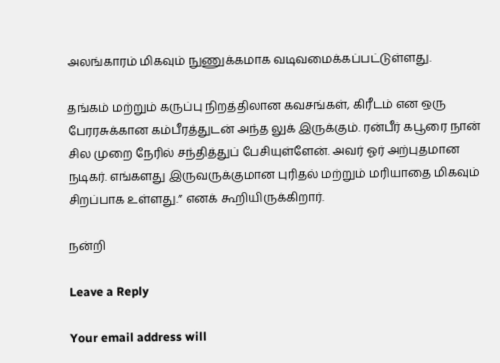அலங்காரம் மிகவும் நுணுக்கமாக வடிவமைக்கப்பட்டுள்ளது.

தங்கம் மற்றும் கருப்பு நிறத்திலான கவசங்கள், கிரீடம் என ஒரு பேரரசுக்கான கம்பீரத்துடன் அந்த லுக் இருக்கும். ரன்பீர் கபூரை நான் சில முறை நேரில் சந்தித்துப் பேசியுள்ளேன். அவர் ஓர் அற்புதமான நடிகர். எங்களது இருவருக்குமான புரிதல் மற்றும் மரியாதை மிகவும் சிறப்பாக உள்ளது.” எனக் கூறியிருக்கிறார்.

நன்றி

Leave a Reply

Your email address will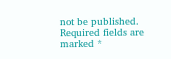not be published. Required fields are marked *